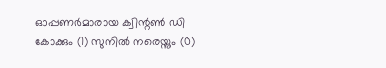ഓപ്പണര്‍മാരായ ക്വിന്റൺ ഡി കോക്കും (1) സുനിൽ നരെയ്നും (0)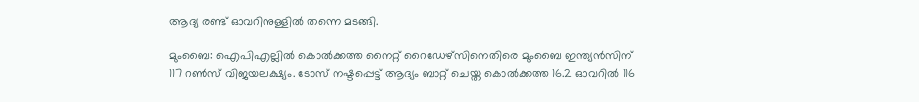ആദ്യ രണ്ട് ഓവറിനുള്ളിൽ തന്നെ മടങ്ങി.

മുംബൈ: ഐപിഎല്ലിൽ കൊൽക്കത്ത നൈറ്റ് റൈഡേഴ്സിനെതിരെ മുംബൈ ഇന്ത്യൻസിന് 117 റൺസ് വിജയലക്ഷ്യം. ടോസ് നഷ്ടപ്പെട്ട് ആദ്യം ബാറ്റ് ചെയ്ത കൊൽക്കത്ത 16.2 ഓവറിൽ 116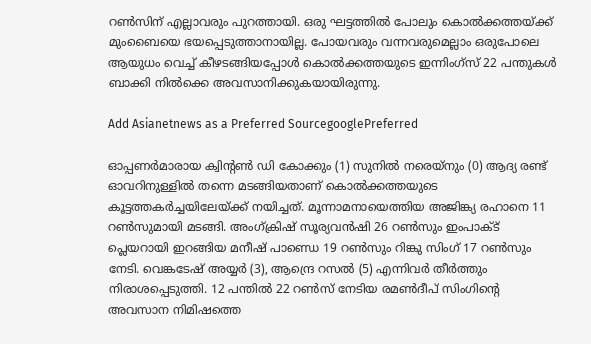റൺസിന് എല്ലാവരും പുറത്തായി. ഒരു ഘട്ടത്തിൽ പോലും കൊൽക്കത്തയ്ക്ക് മുംബൈയെ ഭയപ്പെടുത്താനായില്ല. പോയവരും വന്നവരുമെല്ലാം ഒരുപോലെ ആയുധം വെച്ച് കീഴടങ്ങിയപ്പോൾ കൊൽക്കത്തയുടെ ഇന്നിംഗ്സ് 22 പന്തുകൾ ബാക്കി നിൽക്കെ അവസാനിക്കുകയായിരുന്നു.

Add Asianetnews as a Preferred SourcegooglePreferred

ഓപ്പണര്‍മാരായ ക്വിന്റൺ ഡി കോക്കും (1) സുനിൽ നരെയ്നും (0) ആദ്യ രണ്ട് ഓവറിനുള്ളിൽ തന്നെ മടങ്ങിയതാണ് കൊൽക്കത്തയുടെ കൂട്ടത്തകര്‍ച്ചയിലേയ്ക്ക് നയിച്ചത്. മൂന്നാമനായെത്തിയ അജിങ്ക്യ രഹാനെ 11 റൺസുമായി മടങ്ങി. അംഗ്ക്രിഷ് സൂര്യവൻഷി 26 റൺസും ഇംപാക്ട് പ്ലെയറായി ഇറങ്ങിയ മനീഷ് പാണ്ഡെ 19 റൺസും റിങ്കു സിംഗ് 17 റൺസും നേടി. വെങ്കടേഷ് അയ്യര്‍ (3), ആന്ദ്രെ റസൽ (5) എന്നിവര്‍ തീര്‍ത്തും നിരാശപ്പെടുത്തി. 12 പന്തിൽ 22 റൺസ് നേടിയ രമൺദീപ് സിംഗിന്റെ അവസാന നിമിഷത്തെ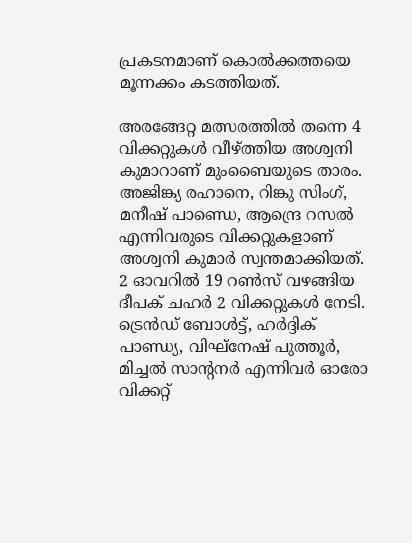പ്രകടനമാണ് കൊൽക്കത്തയെ മൂന്നക്കം കടത്തിയത്.

അരങ്ങേറ്റ മത്സരത്തിൽ തന്നെ 4 വിക്കറ്റുകൾ വീഴ്ത്തിയ അശ്വനി കുമാറാണ് മുംബൈയുടെ താരം. അജിങ്ക്യ രഹാനെ, റിങ്കു സിംഗ്, മനീഷ് പാണ്ഡെ, ആന്ദ്രെ റസൽ എന്നിവരുടെ വിക്കറ്റുകളാണ് അശ്വനി കുമാര്‍ സ്വന്തമാക്കിയത്. 2 ഓവറിൽ 19 റൺസ് വഴങ്ങിയ ദീപക് ചഹര്‍ 2 വിക്കറ്റുകൾ നേടി. ട്രെൻഡ് ബോൾട്ട്, ഹര്‍ദ്ദിക് പാണ്ഡ്യ, വിഘ്നേഷ് പുത്തൂര്‍, മിച്ചൽ സാന്റനര്‍ എന്നിവര്‍ ഓരോ വിക്കറ്റ്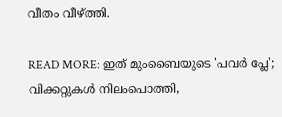വീതം വീഴ്ത്തി.

READ MORE: ഇത് മുംബൈയുടെ 'പവര്‍ പ്ലേ'; വിക്കറ്റുകൾ നിലംപൊത്തി,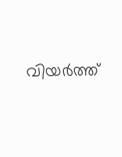വിയര്‍ത്ത്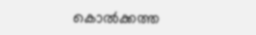കൊൽക്കത്ത